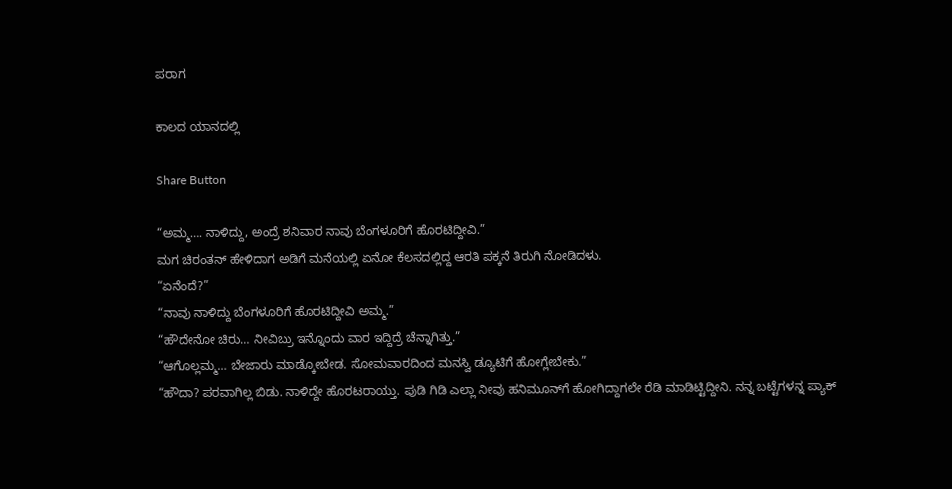ಪರಾಗ

ಕಾಲದ ಯಾನದಲ್ಲಿ

Share Button

“ಅಮ್ಮ…. ನಾಳಿದ್ದು, ಅಂದ್ರೆ ಶನಿವಾರ ನಾವು ಬೆಂಗಳೂರಿಗೆ ಹೊರಟಿದ್ದೀವಿ.”
ಮಗ ಚಿರಂತನ್ ಹೇಳಿದಾಗ ಅಡಿಗೆ ಮನೆಯಲ್ಲಿ ಏನೋ ಕೆಲಸದಲ್ಲಿದ್ದ ಆರತಿ ಪಕ್ಕನೆ ತಿರುಗಿ ನೋಡಿದಳು.
“ಏನೆಂದೆ?”
“ನಾವು ನಾಳಿದ್ದು ಬೆಂಗಳೂರಿಗೆ ಹೊರಟಿದ್ದೀವಿ ಅಮ್ಮ.”
“ಹೌದೇನೋ ಚಿರು… ನೀವಿಬ್ರು ಇನ್ನೊಂದು ವಾರ ಇದ್ದಿದ್ರೆ ಚೆನ್ನಾಗಿತ್ತು.”
“ಆಗೊಲ್ಲಮ್ಮ… ಬೇಜಾರು ಮಾಡ್ಕೋಬೇಡ. ಸೋಮವಾರದಿಂದ ಮನಸ್ವಿ ಡ್ಯೂಟಿಗೆ ಹೋಗ್ಲೇಬೇಕು.”
“ಹೌದಾ? ಪರವಾಗಿಲ್ಲ ಬಿಡು. ನಾಳಿದ್ದೇ ಹೊರಟರಾಯ್ತು. ಪುಡಿ ಗಿಡಿ ಎಲ್ಲಾ ನೀವು ಹನಿಮೂನ್‌ಗೆ ಹೋಗಿದ್ದಾಗಲೇ ರೆಡಿ ಮಾಡಿಟ್ಟಿದ್ದೀನಿ. ನನ್ನ ಬಟ್ಟೆಗಳನ್ನ ಪ್ಯಾಕ್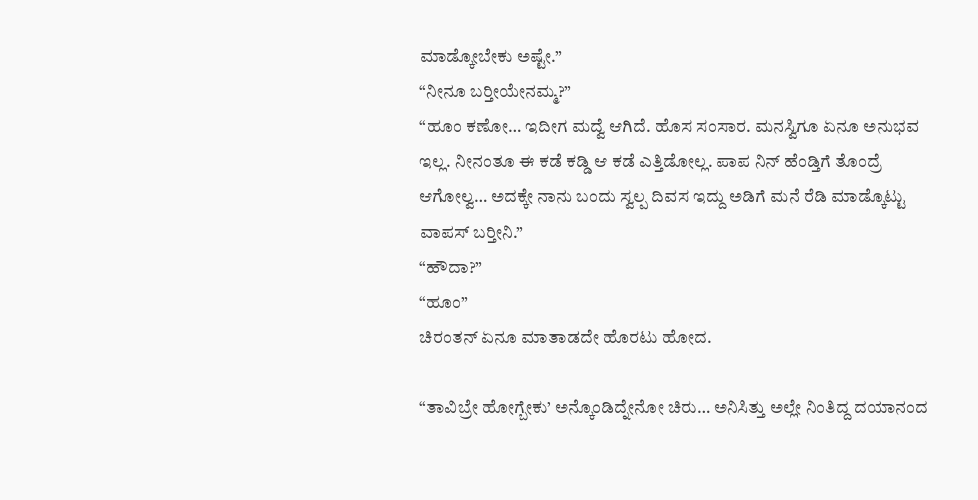ಮಾಡ್ಕೋಬೇಕು ಅಷ್ಟೇ.”
“ನೀನೂ ಬರ‍್ತೀಯೇನಮ್ಮ?”
“ಹೂಂ ಕಣೋ… ಇದೀಗ ಮದ್ವೆ ಆಗಿದೆ. ಹೊಸ ಸಂಸಾರ. ಮನಸ್ವಿಗೂ ಏನೂ ಅನುಭವ ಇಲ್ಲ. ನೀನಂತೂ ಈ ಕಡೆ ಕಡ್ಡಿ ಆ ಕಡೆ ಎತ್ತಿಡೋಲ್ಲ. ಪಾಪ ನಿನ್ ಹೆಂಡ್ತಿಗೆ ತೊಂದ್ರೆ ಆಗೋಲ್ವ… ಅದಕ್ಕೇ ನಾನು ಬಂದು ಸ್ವಲ್ಪ ದಿವಸ ಇದ್ದು ಅಡಿಗೆ ಮನೆ ರೆಡಿ ಮಾಡ್ಕೊಟ್ಟು ವಾಪಸ್ ಬರ‍್ತೀನಿ.”
“ಹೌದಾ?”
“ಹೂಂ”
ಚಿರಂತನ್ ಏನೂ ಮಾತಾಡದೇ ಹೊರಟು ಹೋದ.

“ತಾವಿಬ್ರೇ ಹೋಗ್ಬೇಕು’ ಅನ್ಕೊಂಡಿದ್ನೇನೋ ಚಿರು… ಅನಿಸಿತ್ತು ಅಲ್ಲೇ ನಿಂತಿದ್ದ ದಯಾನಂದ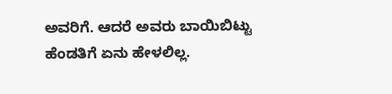ಅವರಿಗೆ. ಆದರೆ ಅವರು ಬಾಯಿಬಿಟ್ಟು ಹೆಂಡತಿಗೆ ಏನು ಹೇಳಲಿಲ್ಲ.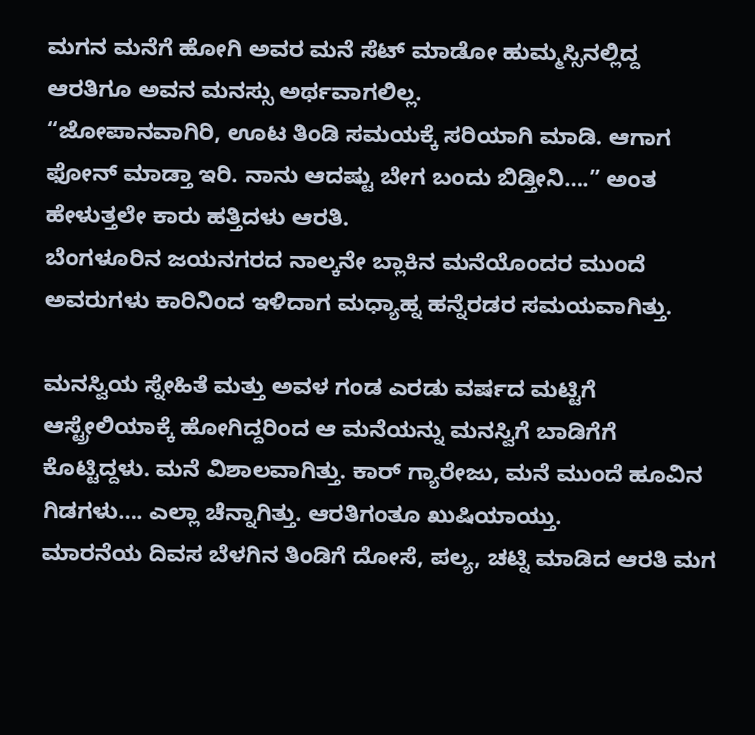ಮಗನ ಮನೆಗೆ ಹೋಗಿ ಅವರ ಮನೆ ಸೆಟ್ ಮಾಡೋ ಹುಮ್ಮಸ್ಸಿನಲ್ಲಿದ್ದ ಆರತಿಗೂ ಅವನ ಮನಸ್ಸು ಅರ್ಥವಾಗಲಿಲ್ಲ.
“ಜೋಪಾನವಾಗಿರಿ, ಊಟ ತಿಂಡಿ ಸಮಯಕ್ಕೆ ಸರಿಯಾಗಿ ಮಾಡಿ. ಆಗಾಗ ಫೋನ್ ಮಾಡ್ತಾ ಇರಿ. ನಾನು ಆದಷ್ಟು ಬೇಗ ಬಂದು ಬಿಡ್ತೀನಿ….” ಅಂತ ಹೇಳುತ್ತಲೇ ಕಾರು ಹತ್ತಿದಳು ಆರತಿ.
ಬೆಂಗಳೂರಿನ ಜಯನಗರದ ನಾಲ್ಕನೇ ಬ್ಲಾಕಿನ ಮನೆಯೊಂದರ ಮುಂದೆ ಅವರುಗಳು ಕಾರಿನಿಂದ ಇಳಿದಾಗ ಮಧ್ಯಾಹ್ನ ಹನ್ನೆರಡರ ಸಮಯವಾಗಿತ್ತು.

ಮನಸ್ವಿಯ ಸ್ನೇಹಿತೆ ಮತ್ತು ಅವಳ ಗಂಡ ಎರಡು ವರ್ಷದ ಮಟ್ಟಿಗೆ ಆಸ್ಟ್ರೇಲಿಯಾಕ್ಕೆ ಹೋಗಿದ್ದರಿಂದ ಆ ಮನೆಯನ್ನು ಮನಸ್ವಿಗೆ ಬಾಡಿಗೆಗೆ ಕೊಟ್ಟಿದ್ದಳು. ಮನೆ ವಿಶಾಲವಾಗಿತ್ತು. ಕಾರ್ ಗ್ಯಾರೇಜು, ಮನೆ ಮುಂದೆ ಹೂವಿನ ಗಿಡಗಳು…. ಎಲ್ಲಾ ಚೆನ್ನಾಗಿತ್ತು. ಆರತಿಗಂತೂ ಖುಷಿಯಾಯ್ತು.
ಮಾರನೆಯ ದಿವಸ ಬೆಳಗಿನ ತಿಂಡಿಗೆ ದೋಸೆ, ಪಲ್ಯ, ಚಟ್ನಿ ಮಾಡಿದ ಆರತಿ ಮಗ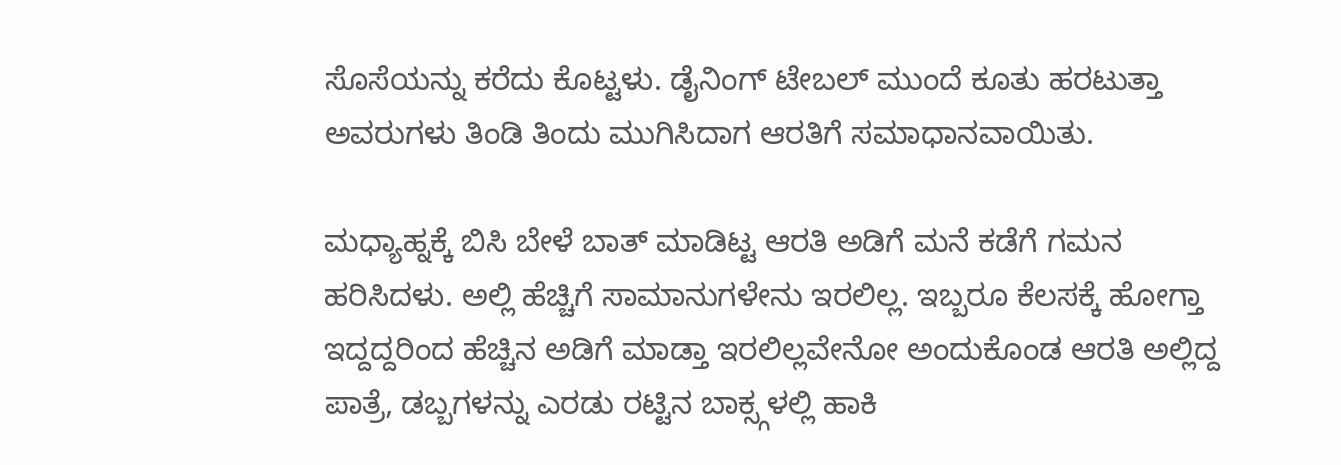ಸೊಸೆಯನ್ನು ಕರೆದು ಕೊಟ್ಟಳು. ಡೈನಿಂಗ್ ಟೇಬಲ್ ಮುಂದೆ ಕೂತು ಹರಟುತ್ತಾ ಅವರುಗಳು ತಿಂಡಿ ತಿಂದು ಮುಗಿಸಿದಾಗ ಆರತಿಗೆ ಸಮಾಧಾನವಾಯಿತು.

ಮಧ್ಯಾಹ್ನಕ್ಕೆ ಬಿಸಿ ಬೇಳೆ ಬಾತ್ ಮಾಡಿಟ್ಟ ಆರತಿ ಅಡಿಗೆ ಮನೆ ಕಡೆಗೆ ಗಮನ ಹರಿಸಿದಳು. ಅಲ್ಲಿ ಹೆಚ್ಚಿಗೆ ಸಾಮಾನುಗಳೇನು ಇರಲಿಲ್ಲ. ಇಬ್ಬರೂ ಕೆಲಸಕ್ಕೆ ಹೋಗ್ತಾ ಇದ್ದದ್ದರಿಂದ ಹೆಚ್ಚಿನ ಅಡಿಗೆ ಮಾಡ್ತಾ ಇರಲಿಲ್ಲವೇನೋ ಅಂದುಕೊಂಡ ಆರತಿ ಅಲ್ಲಿದ್ದ ಪಾತ್ರೆ, ಡಬ್ಬಗಳನ್ನು ಎರಡು ರಟ್ಟಿನ ಬಾಕ್ಸ್ಗಳಲ್ಲಿ ಹಾಕಿ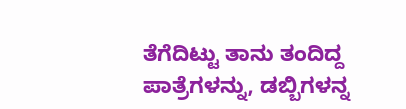ತೆಗೆದಿಟ್ಟು ತಾನು ತಂದಿದ್ದ ಪಾತ್ರೆಗಳನ್ನು, ಡಬ್ಬಿಗಳನ್ನ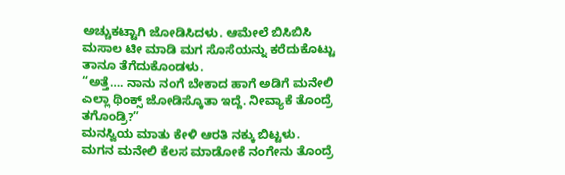ಅಚ್ಚುಕಟ್ಟಾಗಿ ಜೋಡಿಸಿದಳು. ಆಮೇಲೆ ಬಿಸಿಬಿಸಿ ಮಸಾಲ ಟೀ ಮಾಡಿ ಮಗ ಸೊಸೆಯನ್ನು ಕರೆದುಕೊಟ್ಟು ತಾನೂ ತೆಗೆದುಕೊಂಡಳು.
“ಅತ್ತೆ…. ನಾನು ನಂಗೆ ಬೇಕಾದ ಹಾಗೆ ಅಡಿಗೆ ಮನೇಲಿ ಎಲ್ಲಾ ಥಿಂಕ್ಸ್ ಜೋಡಿಸ್ಕೊತಾ ಇದ್ದೆ. ನೀವ್ಯಾಕೆ ತೊಂದ್ರೆ ತಗೊಂಡ್ರಿ?”
ಮನಸ್ವಿಯ ಮಾತು ಕೇಳಿ ಆರತಿ ನಕ್ಕು ಬಿಟ್ಟಳು.
ಮಗನ ಮನೇಲಿ ಕೆಲಸ ಮಾಡೋಕೆ ನಂಗೇನು ತೊಂದ್ರೆ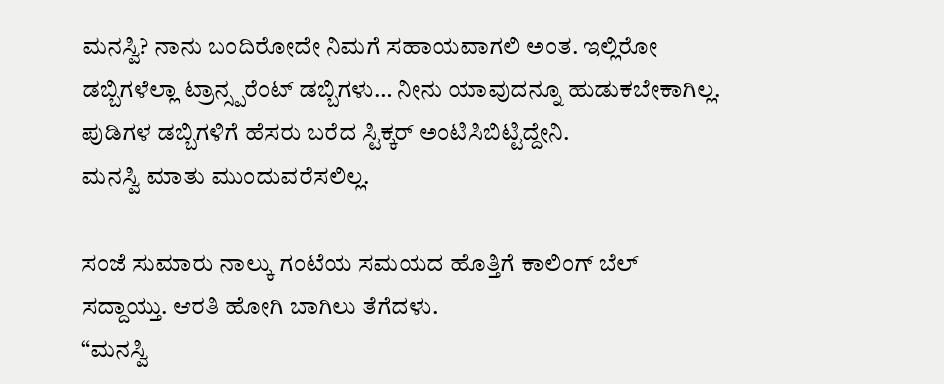ಮನಸ್ವಿ? ನಾನು ಬಂದಿರೋದೇ ನಿಮಗೆ ಸಹಾಯವಾಗಲಿ ಅಂತ. ಇಲ್ಲಿರೋ ಡಬ್ಬಿಗಳೆಲ್ಲಾ ಟ್ರಾನ್ಸ್ಪರೆಂಟ್ ಡಬ್ಬಿಗಳು… ನೀನು ಯಾವುದನ್ನೂ ಹುಡುಕಬೇಕಾಗಿಲ್ಲ. ಪುಡಿಗಳ ಡಬ್ಬಿಗಳಿಗೆ ಹೆಸರು ಬರೆದ ಸ್ಟಿಕ್ಕರ್ ಅಂಟಿಸಿಬಿಟ್ಟಿದ್ದೇನಿ.
ಮನಸ್ವಿ ಮಾತು ಮುಂದುವರೆಸಲಿಲ್ಲ.

ಸಂಜೆ ಸುಮಾರು ನಾಲ್ಕು ಗಂಟೆಯ ಸಮಯದ ಹೊತ್ತಿಗೆ ಕಾಲಿಂಗ್ ಬೆಲ್ ಸದ್ದಾಯ್ತು. ಆರತಿ ಹೋಗಿ ಬಾಗಿಲು ತೆಗೆದಳು.
“ಮನಸ್ವಿ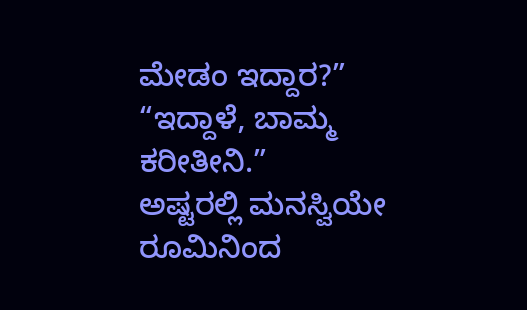ಮೇಡಂ ಇದ್ದಾರ?”
“ಇದ್ದಾಳೆ, ಬಾಮ್ಮ ಕರೀತೀನಿ.”
ಅಷ್ಟರಲ್ಲಿ ಮನಸ್ವಿಯೇ ರೂಮಿನಿಂದ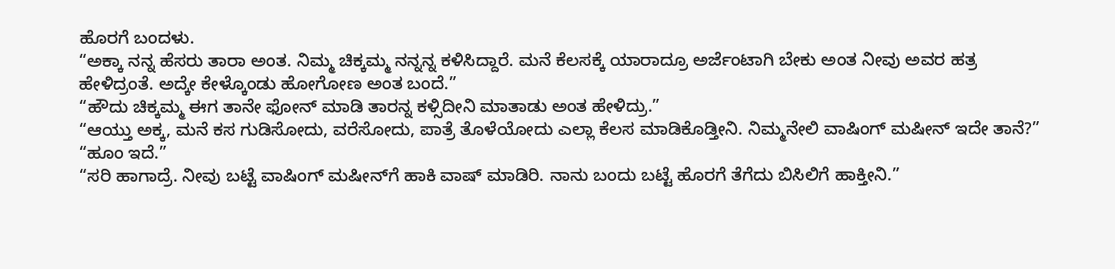ಹೊರಗೆ ಬಂದಳು.
“ಅಕ್ಕಾ ನನ್ನ ಹೆಸರು ತಾರಾ ಅಂತ. ನಿಮ್ಮ ಚಿಕ್ಕಮ್ಮ ನನ್ನನ್ನ ಕಳಿಸಿದ್ದಾರೆ. ಮನೆ ಕೆಲಸಕ್ಕೆ ಯಾರಾದ್ರೂ ಅರ್ಜೆಂಟಾಗಿ ಬೇಕು ಅಂತ ನೀವು ಅವರ ಹತ್ರ ಹೇಳಿದ್ರಂತೆ. ಅದ್ಕೇ ಕೇಳ್ಕೊಂಡು ಹೋಗೋಣ ಅಂತ ಬಂದೆ.”
“ಹೌದು ಚಿಕ್ಕಮ್ಮ ಈಗ ತಾನೇ ಫೋನ್ ಮಾಡಿ ತಾರನ್ನ ಕಳ್ಸಿದೀನಿ ಮಾತಾಡು ಅಂತ ಹೇಳಿದ್ರು.”
“ಆಯ್ತು ಅಕ್ಕ, ಮನೆ ಕಸ ಗುಡಿಸೋದು, ವರೆಸೋದು, ಪಾತ್ರೆ ತೊಳೆಯೋದು ಎಲ್ಲಾ ಕೆಲಸ ಮಾಡಿಕೊಡ್ತೀನಿ. ನಿಮ್ಮನೇಲಿ ವಾಷಿಂಗ್ ಮಷೀನ್ ಇದೇ ತಾನೆ?”
“ಹೂಂ ಇದೆ.”
“ಸರಿ ಹಾಗಾದ್ರೆ. ನೀವು ಬಟ್ಟೆ ವಾಷಿಂಗ್ ಮಷೀನ್‌ಗೆ ಹಾಕಿ ವಾಷ್ ಮಾಡಿರಿ. ನಾನು ಬಂದು ಬಟ್ಟೆ ಹೊರಗೆ ತೆಗೆದು ಬಿಸಿಲಿಗೆ ಹಾಕ್ತೀನಿ.”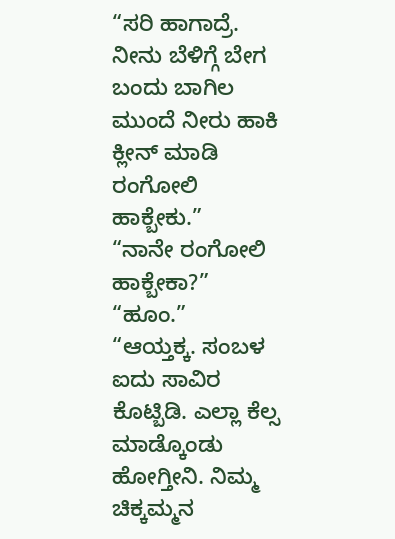“ಸರಿ ಹಾಗಾದ್ರೆ. ನೀನು ಬೆಳಿಗ್ಗೆ ಬೇಗ ಬಂದು ಬಾಗಿಲ ಮುಂದೆ ನೀರು ಹಾಕಿ ಕ್ಲೀನ್ ಮಾಡಿ ರಂಗೋಲಿ ಹಾಕ್ಬೇಕು.”
“ನಾನೇ ರಂಗೋಲಿ ಹಾಕ್ಬೇಕಾ?”
“ಹೂಂ.”
“ಆಯ್ತಕ್ಕ. ಸಂಬಳ ಐದು ಸಾವಿರ ಕೊಟ್ಬಿಡಿ. ಎಲ್ಲಾ ಕೆಲ್ಸ ಮಾಡ್ಕೊಂಡು ಹೋಗ್ತೀನಿ. ನಿಮ್ಮ ಚಿಕ್ಕಮ್ಮನ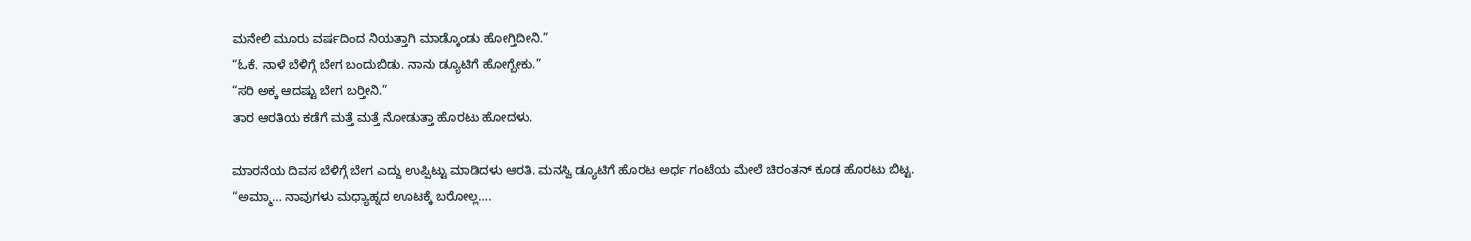ಮನೇಲಿ ಮೂರು ವರ್ಷದಿಂದ ನಿಯತ್ತಾಗಿ ಮಾಡ್ಕೊಂಡು ಹೋಗ್ತಿದೀನಿ.”
“ಓಕೆ. ನಾಳೆ ಬೆಳಿಗ್ಗೆ ಬೇಗ ಬಂದುಬಿಡು. ನಾನು ಡ್ಯೂಟಿಗೆ ಹೋಗ್ಬೇಕು.”
“ಸರಿ ಅಕ್ಕ ಆದಷ್ಟು ಬೇಗ ಬರ‍್ತೀನಿ.”
ತಾರ ಆರತಿಯ ಕಡೆಗೆ ಮತ್ತೆ ಮತ್ತೆ ನೋಡುತ್ತಾ ಹೊರಟು ಹೋದಳು.

ಮಾರನೆಯ ದಿವಸ ಬೆಳಿಗ್ಗೆ ಬೇಗ ಎದ್ದು ಉಪ್ಪಿಟ್ಟು ಮಾಡಿದಳು ಆರತಿ. ಮನಸ್ವಿ ಡ್ಯೂಟಿಗೆ ಹೊರಟ ಅರ್ಧ ಗಂಟೆಯ ಮೇಲೆ ಚಿರಂತನ್ ಕೂಡ ಹೊರಟು ಬಿಟ್ಟ.
“ಅಮ್ಮಾ… ನಾವುಗಳು ಮಧ್ಯಾಹ್ನದ ಊಟಕ್ಕೆ ಬರೋಲ್ಲ….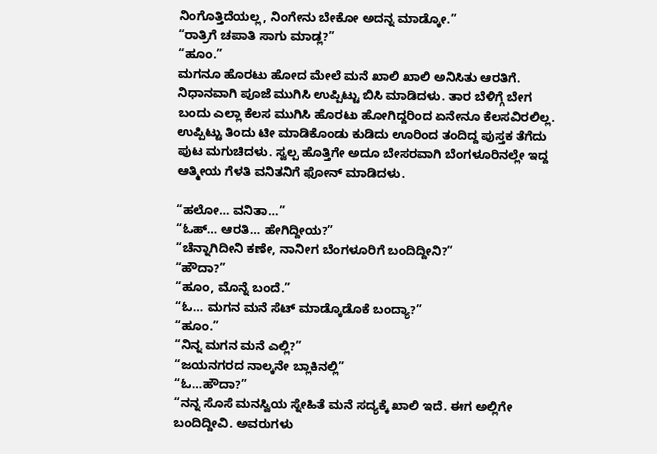ನಿಂಗೊತ್ತಿದೆಯಲ್ಲ, ನಿಂಗೇನು ಬೇಕೋ ಅದನ್ನ ಮಾಡ್ಕೋ.”
“ರಾತ್ರಿಗೆ ಚಪಾತಿ ಸಾಗು ಮಾಡ್ಲ?”
“ಹೂಂ.”
ಮಗನೂ ಹೊರಟು ಹೋದ ಮೇಲೆ ಮನೆ ಖಾಲಿ ಖಾಲಿ ಅನಿಸಿತು ಆರತಿಗೆ. ನಿಧಾನವಾಗಿ ಪೂಜೆ ಮುಗಿಸಿ ಉಪ್ಪಿಟ್ಟು ಬಿಸಿ ಮಾಡಿದಳು. ತಾರ ಬೆಳಿಗ್ಗೆ ಬೇಗ ಬಂದು ಎಲ್ಲಾ ಕೆಲಸ ಮುಗಿಸಿ ಹೊರಟು ಹೋಗಿದ್ದರಿಂದ ಏನೇನೂ ಕೆಲಸವಿರಲಿಲ್ಲ. ಉಪ್ಪಿಟ್ಟು ತಿಂದು ಟೀ ಮಾಡಿಕೊಂಡು ಕುಡಿದು ಊರಿಂದ ತಂದಿದ್ದ ಪುಸ್ತಕ ತೆಗೆದು ಪುಟ ಮಗುಚಿದಳು. ಸ್ವಲ್ಪ ಹೊತ್ತಿಗೇ ಅದೂ ಬೇಸರವಾಗಿ ಬೆಂಗಳೂರಿನಲ್ಲೇ ಇದ್ದ ಆತ್ಮೀಯ ಗೆಳತಿ ವನಿತನಿಗೆ ಫೋನ್ ಮಾಡಿದಳು.

“ಹಲೋ… ವನಿತಾ…”
“ಓಹ್… ಆರತಿ… ಹೇಗಿದ್ದೀಯ?”
“ಚೆನ್ನಾಗಿದೀನಿ ಕಣೇ, ನಾನೀಗ ಬೆಂಗಳೂರಿಗೆ ಬಂದಿದ್ದೀನಿ?”
“ಹೌದಾ?”
“ಹೂಂ, ಮೊನ್ನೆ ಬಂದೆ.”
“ಓ… ಮಗನ ಮನೆ ಸೆಟ್ ಮಾಡ್ಕೊಡೊಕೆ ಬಂದ್ಯಾ?”
“ಹೂಂ.”
“ನಿನ್ನ ಮಗನ ಮನೆ ಎಲ್ಲಿ?”
“ಜಯನಗರದ ನಾಲ್ಕನೇ ಬ್ಲಾಕಿನಲ್ಲಿ”
“ಓ…ಹೌದಾ?”
“ನನ್ನ ಸೊಸೆ ಮನಸ್ವಿಯ ಸ್ನೇಹಿತೆ ಮನೆ ಸದ್ಯಕ್ಕೆ ಖಾಲಿ ಇದೆ. ಈಗ ಅಲ್ಲಿಗೇ ಬಂದಿದ್ದೀವಿ. ಅವರುಗಳು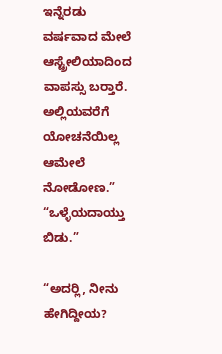ಇನ್ನೆರಡು ವರ್ಷವಾದ ಮೇಲೆ ಆಸ್ಟ್ರೇಲಿಯಾದಿಂದ ವಾಪಸ್ಸು ಬರ‍್ತಾರೆ. ಅಲ್ಲಿಯವರೆಗೆ ಯೋಚನೆಯಿಲ್ಲ ಆಮೇಲೆ ನೋಡೋಣ.”
“ಒಳ್ಳೆಯದಾಯ್ತು ಬಿಡು.”

“ಅದರ‍್ಲಿ, ನೀನು ಹೇಗಿದ್ದೀಯ?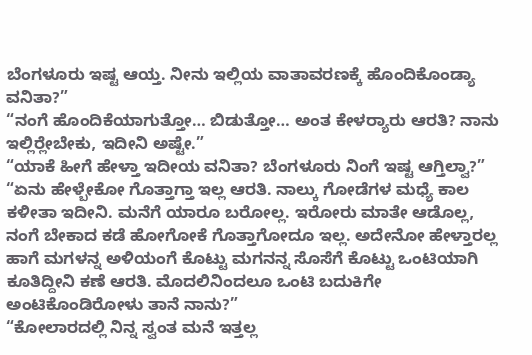ಬೆಂಗಳೂರು ಇಷ್ಟ ಆಯ್ತ. ನೀನು ಇಲ್ಲಿಯ ವಾತಾವರಣಕ್ಕೆ ಹೊಂದಿಕೊಂಡ್ಯಾ ವನಿತಾ?”
“ನಂಗೆ ಹೊಂದಿಕೆಯಾಗುತ್ತೋ… ಬಿಡುತ್ತೋ… ಅಂತ ಕೇಳರ‍್ಯಾರು ಆರತಿ? ನಾನು ಇಲ್ಲಿರ‍್ಲೇಬೇಕು, ಇದೀನಿ ಅಷ್ಟೇ.”
“ಯಾಕೆ ಹೀಗೆ ಹೇಳ್ತಾ ಇದೀಯ ವನಿತಾ? ಬೆಂಗಳೂರು ನಿಂಗೆ ಇಷ್ಟ ಆಗ್ತಿಲ್ವಾ?”
“ಏನು ಹೇಳ್ಬೇಕೋ ಗೊತ್ತಾಗ್ತಾ ಇಲ್ಲ ಆರತಿ. ನಾಲ್ಕು ಗೋಡೆಗಳ ಮಧ್ಯೆ ಕಾಲ ಕಳೀತಾ ಇದೀನಿ. ಮನೆಗೆ ಯಾರೂ ಬರೋಲ್ಲ. ಇರೋರು ಮಾತೇ ಆಡೊಲ್ಲ, ನಂಗೆ ಬೇಕಾದ ಕಡೆ ಹೋಗೋಕೆ ಗೊತ್ತಾಗೋದೂ ಇಲ್ಲ. ಅದೇನೋ ಹೇಳ್ತಾರಲ್ಲ ಹಾಗೆ ಮಗಳನ್ನ ಅಳಿಯಂಗೆ ಕೊಟ್ಟು ಮಗನನ್ನ ಸೊಸೆಗೆ ಕೊಟ್ಟು ಒಂಟಿಯಾಗಿ ಕೂತಿದ್ದೀನಿ ಕಣೆ ಆರತಿ. ಮೊದಲಿನಿಂದಲೂ ಒಂಟಿ ಬದುಕಿಗೇ ಅಂಟಿಕೊಂಡಿರೋಳು ತಾನೆ ನಾನು?”
“ಕೋಲಾರದಲ್ಲಿ ನಿನ್ನ ಸ್ವಂತ ಮನೆ ಇತ್ತಲ್ಲ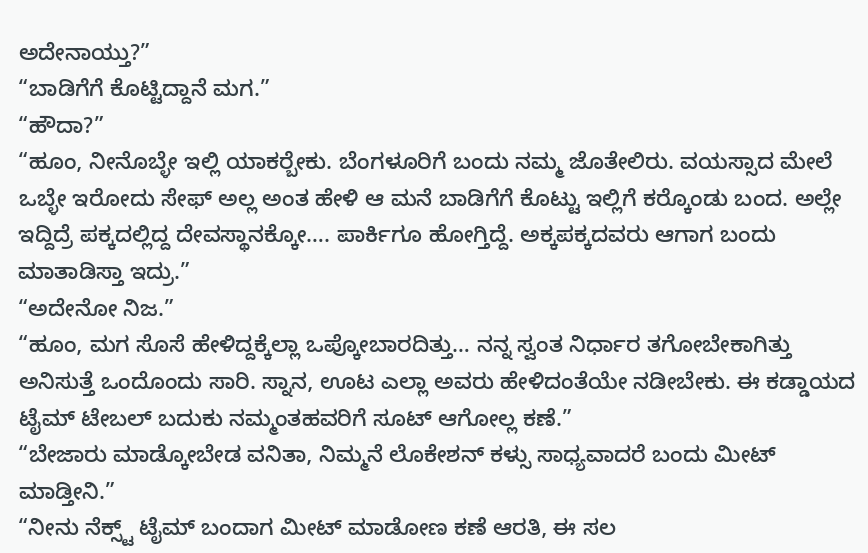ಅದೇನಾಯ್ತು?”
“ಬಾಡಿಗೆಗೆ ಕೊಟ್ಟಿದ್ದಾನೆ ಮಗ.”
“ಹೌದಾ?”
“ಹೂಂ, ನೀನೊಬ್ಳೇ ಇಲ್ಲಿ ಯಾಕರ‍್ಬೇಕು. ಬೆಂಗಳೂರಿಗೆ ಬಂದು ನಮ್ಮ ಜೊತೇಲಿರು. ವಯಸ್ಸಾದ ಮೇಲೆ ಒಬ್ಳೇ ಇರೋದು ಸೇಫ್ ಅಲ್ಲ ಅಂತ ಹೇಳಿ ಆ ಮನೆ ಬಾಡಿಗೆಗೆ ಕೊಟ್ಟು ಇಲ್ಲಿಗೆ ಕರ‍್ಕೊಂಡು ಬಂದ. ಅಲ್ಲೇ ಇದ್ದಿದ್ರೆ ಪಕ್ಕದಲ್ಲಿದ್ದ ದೇವಸ್ಥಾನಕ್ಕೋ…. ಪಾರ್ಕಿಗೂ ಹೋಗ್ತಿದ್ದೆ. ಅಕ್ಕಪಕ್ಕದವರು ಆಗಾಗ ಬಂದು ಮಾತಾಡಿಸ್ತಾ ಇದ್ರು.”
“ಅದೇನೋ ನಿಜ.”
“ಹೂಂ, ಮಗ ಸೊಸೆ ಹೇಳಿದ್ದಕ್ಕೆಲ್ಲಾ ಒಪ್ಕೋಬಾರದಿತ್ತು… ನನ್ನ ಸ್ವಂತ ನಿರ್ಧಾರ ತಗೋಬೇಕಾಗಿತ್ತು ಅನಿಸುತ್ತೆ ಒಂದೊಂದು ಸಾರಿ. ಸ್ನಾನ, ಊಟ ಎಲ್ಲಾ ಅವರು ಹೇಳಿದಂತೆಯೇ ನಡೀಬೇಕು. ಈ ಕಡ್ಡಾಯದ ಟೈಮ್ ಟೇಬಲ್ ಬದುಕು ನಮ್ಮಂತಹವರಿಗೆ ಸೂಟ್ ಆಗೋಲ್ಲ ಕಣೆ.”
“ಬೇಜಾರು ಮಾಡ್ಕೋಬೇಡ ವನಿತಾ, ನಿಮ್ಮನೆ ಲೊಕೇಶನ್ ಕಳ್ಸು ಸಾಧ್ಯವಾದರೆ ಬಂದು ಮೀಟ್ ಮಾಡ್ತೀನಿ.”
“ನೀನು ನೆಕ್ಸ್ಟ್ ಟೈಮ್ ಬಂದಾಗ ಮೀಟ್ ಮಾಡೋಣ ಕಣೆ ಆರತಿ, ಈ ಸಲ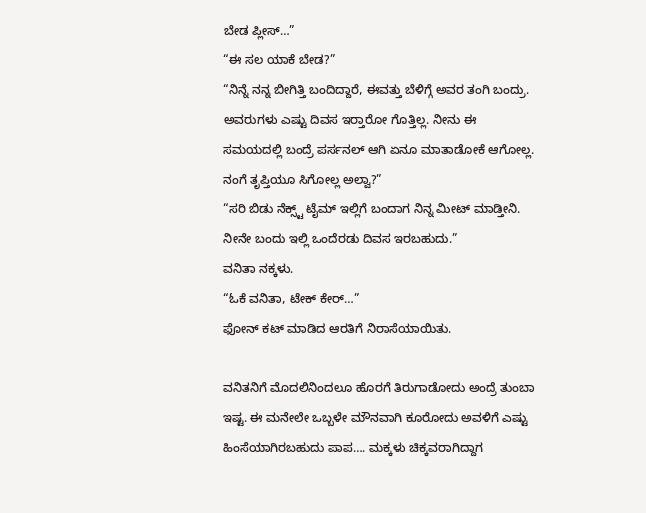ಬೇಡ ಪ್ಲೀಸ್…”
“ಈ ಸಲ ಯಾಕೆ ಬೇಡ?”
“ನಿನ್ನೆ ನನ್ನ ಬೀಗಿತ್ತಿ ಬಂದಿದ್ದಾರೆ, ಈವತ್ತು ಬೆಳಿಗ್ಗೆ ಅವರ ತಂಗಿ ಬಂದ್ರು. ಅವರುಗಳು ಎಷ್ಟು ದಿವಸ ಇರ‍್ತಾರೋ ಗೊತ್ತಿಲ್ಲ. ನೀನು ಈ ಸಮಯದಲ್ಲಿ ಬಂದ್ರೆ ಪರ್ಸನಲ್ ಆಗಿ ಏನೂ ಮಾತಾಡೋಕೆ ಆಗೋಲ್ಲ. ನಂಗೆ ತೃಪ್ತಿಯೂ ಸಿಗೋಲ್ಲ ಅಲ್ವಾ?”
“ಸರಿ ಬಿಡು ನೆಕ್ಸ್ಟ್ ಟೈಮ್ ಇಲ್ಲಿಗೆ ಬಂದಾಗ ನಿನ್ನ ಮೀಟ್ ಮಾಡ್ತೀನಿ. ನೀನೇ ಬಂದು ಇಲ್ಲಿ ಒಂದೆರಡು ದಿವಸ ಇರಬಹುದು.”
ವನಿತಾ ನಕ್ಕಳು.
“ಓಕೆ ವನಿತಾ, ಟೇಕ್ ಕೇರ್…”
ಫೋನ್ ಕಟ್ ಮಾಡಿದ ಆರತಿಗೆ ನಿರಾಸೆಯಾಯಿತು.

ವನಿತನಿಗೆ ಮೊದಲಿನಿಂದಲೂ ಹೊರಗೆ ತಿರುಗಾಡೋದು ಅಂದ್ರೆ ತುಂಬಾ ಇಷ್ಟ. ಈ ಮನೇಲೇ ಒಬ್ಬಳೇ ಮೌನವಾಗಿ ಕೂರೋದು ಅವಳಿಗೆ ಎಷ್ಟು ಹಿಂಸೆಯಾಗಿರಬಹುದು ಪಾಪ…. ಮಕ್ಕಳು ಚಿಕ್ಕವರಾಗಿದ್ದಾಗ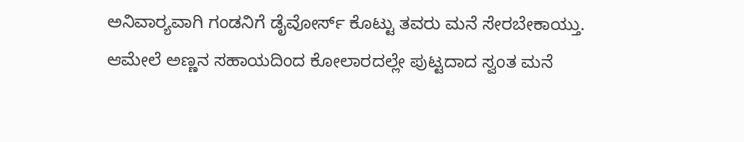ಅನಿವಾರ‍್ಯವಾಗಿ ಗಂಡನಿಗೆ ಡೈವೋರ್ಸ್ ಕೊಟ್ಟು ತವರು ಮನೆ ಸೇರಬೇಕಾಯ್ತು. ಆಮೇಲೆ ಅಣ್ಣನ ಸಹಾಯದಿಂದ ಕೋಲಾರದಲ್ಲೇ ಪುಟ್ಟದಾದ ಸ್ವಂತ ಮನೆ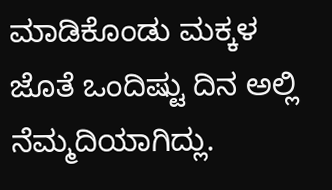ಮಾಡಿಕೊಂಡು ಮಕ್ಕಳ ಜೊತೆ ಒಂದಿಷ್ಟು ದಿನ ಅಲ್ಲಿ ನೆಮ್ಮದಿಯಾಗಿದ್ಲು.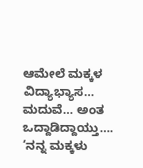ಆಮೇಲೆ ಮಕ್ಕಳ ವಿದ್ಯಾಭ್ಯಾಸ… ಮದುವೆ… ಅಂತ ಒದ್ದಾಡಿದ್ದಾಯ್ತು…. ‘ನನ್ನ ಮಕ್ಕಳು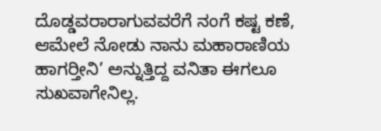ದೊಡ್ಡವರಾರಾಗುವವರೆಗೆ ನಂಗೆ ಕಷ್ಟ ಕಣೆ, ಆಮೇಲೆ ನೋಡು ನಾನು ಮಹಾರಾಣಿಯ ಹಾಗರ‍್ತೀನಿ’ ಅನ್ನುತ್ತಿದ್ದ ವನಿತಾ ಈಗಲೂ ಸುಖವಾಗೇನಿಲ್ಲ.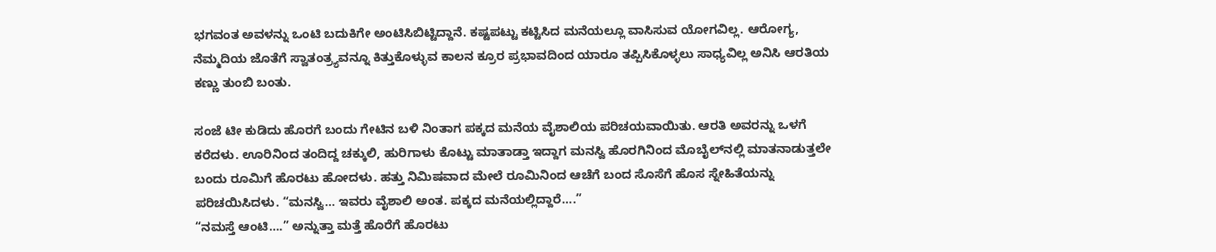ಭಗವಂತ ಅವಳನ್ನು ಒಂಟಿ ಬದುಕಿಗೇ ಅಂಟಿಸಿಬಿಟ್ಟಿದ್ದಾನೆ. ಕಷ್ಟಪಟ್ಟು ಕಟ್ಟಿಸಿದ ಮನೆಯಲ್ಲೂ ವಾಸಿಸುವ ಯೋಗವಿಲ್ಲ. ಆರೋಗ್ಯ, ನೆಮ್ಮದಿಯ ಜೊತೆಗೆ ಸ್ವಾತಂತ್ರ್ಯವನ್ನೂ ಕಿತ್ತುಕೊಳ್ಳುವ ಕಾಲನ ಕ್ರೂರ ಪ್ರಭಾವದಿಂದ ಯಾರೂ ತಪ್ಪಿಸಿಕೊಳ್ಳಲು ಸಾಧ್ಯವಿಲ್ಲ ಅನಿಸಿ ಆರತಿಯ ಕಣ್ಣು ತುಂಬಿ ಬಂತು.

ಸಂಜೆ ಟೀ ಕುಡಿದು ಹೊರಗೆ ಬಂದು ಗೇಟಿನ ಬಳಿ ನಿಂತಾಗ ಪಕ್ಕದ ಮನೆಯ ವೈಶಾಲಿಯ ಪರಿಚಯವಾಯಿತು. ಆರತಿ ಅವರನ್ನು ಒಳಗೆ ಕರೆದಳು. ಊರಿನಿಂದ ತಂದಿದ್ದ ಚಕ್ಕುಲಿ, ಹುರಿಗಾಳು ಕೊಟ್ಟು ಮಾತಾಡ್ತಾ ಇದ್ದಾಗ ಮನಸ್ವಿ ಹೊರಗಿನಿಂದ ಮೊಬೈಲ್‌ನಲ್ಲಿ ಮಾತನಾಡುತ್ತಲೇ ಬಂದು ರೂಮಿಗೆ ಹೊರಟು ಹೋದಳು. ಹತ್ತು ನಿಮಿಷವಾದ ಮೇಲೆ ರೂಮಿನಿಂದ ಆಚೆಗೆ ಬಂದ ಸೊಸೆಗೆ ಹೊಸ ಸ್ನೇಹಿತೆಯನ್ನು ಪರಿಚಯಿಸಿದಳು. “ಮನಸ್ವಿ… ಇವರು ವೈಶಾಲಿ ಅಂತ. ಪಕ್ಕದ ಮನೆಯಲ್ಲಿದ್ದಾರೆ….”
“ನಮಸ್ತೆ ಆಂಟಿ….” ಅನ್ನುತ್ತಾ ಮತ್ತೆ ಹೊರೆಗೆ ಹೊರಟು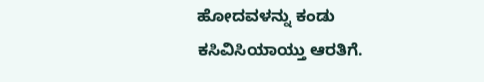ಹೋದವಳನ್ನು ಕಂಡು ಕಸಿವಿಸಿಯಾಯ್ತು ಆರತಿಗೆ.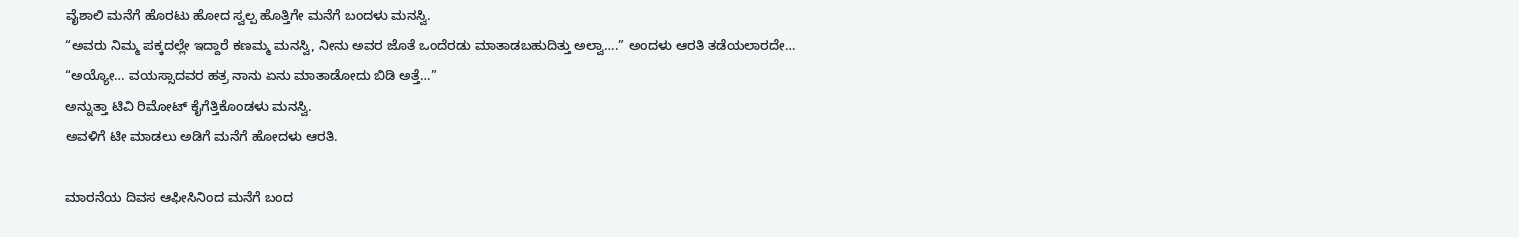ವೈಶಾಲಿ ಮನೆಗೆ ಹೊರಟು ಹೋದ ಸ್ವಲ್ಪ ಹೊತ್ತಿಗೇ ಮನೆಗೆ ಬಂದಳು ಮನಸ್ವಿ.
“ಅವರು ನಿಮ್ಮ ಪಕ್ಕದಲ್ಲೇ ಇದ್ದಾರೆ ಕಣಮ್ಮ ಮನಸ್ವಿ, ನೀನು ಅವರ ಜೊತೆ ಒಂದೆರಡು ಮಾತಾಡಬಹುದಿತ್ತು ಅಲ್ವಾ….” ಅಂದಳು ಆರತಿ ತಡೆಯಲಾರದೇ…
“ಅಯ್ಯೋ… ವಯಸ್ಸಾದವರ ಹತ್ರ ನಾನು ಏನು ಮಾತಾಡೋದು ಬಿಡಿ ಅತ್ತೆ…”
ಅನ್ನುತ್ತಾ ಟಿವಿ ರಿಮೋಟ್ ಕೈಗೆತ್ತಿಕೊಂಡಳು ಮನಸ್ವಿ.
ಅವಳಿಗೆ ಟೀ ಮಾಡಲು ಅಡಿಗೆ ಮನೆಗೆ ಹೋದಳು ಆರತಿ.

ಮಾರನೆಯ ದಿವಸ ಆಫೀಸಿನಿಂದ ಮನೆಗೆ ಬಂದ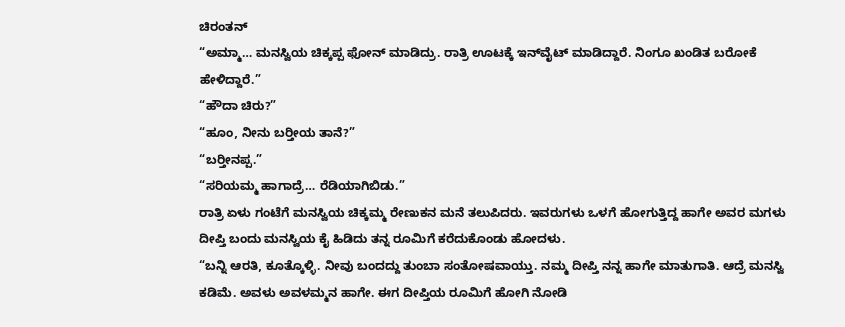ಚಿರಂತನ್
“ಅಮ್ಮಾ… ಮನಸ್ವಿಯ ಚಿಕ್ಕಪ್ಪ ಫೋನ್ ಮಾಡಿದ್ರು. ರಾತ್ರಿ ಊಟಕ್ಕೆ ಇನ್‌ವೈಟ್ ಮಾಡಿದ್ದಾರೆ. ನಿಂಗೂ ಖಂಡಿತ ಬರೋಕೆ ಹೇಳಿದ್ದಾರೆ.”
“ಹೌದಾ ಚಿರು?”
“ಹೂಂ, ನೀನು ಬರ‍್ತೀಯ ತಾನೆ?”
“ಬರ‍್ತೀನಪ್ಪ.”
“ಸರಿಯಮ್ಮ ಹಾಗಾದ್ರೆ… ರೆಡಿಯಾಗಿಬಿಡು.”
ರಾತ್ರಿ ಏಳು ಗಂಟೆಗೆ ಮನಸ್ವಿಯ ಚಿಕ್ಕಮ್ಮ ರೇಣುಕನ ಮನೆ ತಲುಪಿದರು. ಇವರುಗಳು ಒಳಗೆ ಹೋಗುತ್ತಿದ್ದ ಹಾಗೇ ಅವರ ಮಗಳು ದೀಪ್ತಿ ಬಂದು ಮನಸ್ವಿಯ ಕೈ ಹಿಡಿದು ತನ್ನ ರೂಮಿಗೆ ಕರೆದುಕೊಂಡು ಹೋದಳು.
“ಬನ್ನಿ ಆರತಿ, ಕೂತ್ಕೊಳ್ಳಿ. ನೀವು ಬಂದದ್ದು ತುಂಬಾ ಸಂತೋಷವಾಯ್ತು. ನಮ್ಮ ದೀಪ್ತಿ ನನ್ನ ಹಾಗೇ ಮಾತುಗಾತಿ. ಆದ್ರೆ ಮನಸ್ವಿ ಕಡಿಮೆ. ಅವಳು ಅವಳಮ್ಮನ ಹಾಗೇ. ಈಗ ದೀಪ್ತಿಯ ರೂಮಿಗೆ ಹೋಗಿ ನೋಡಿ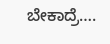ಬೇಕಾದ್ರೆ….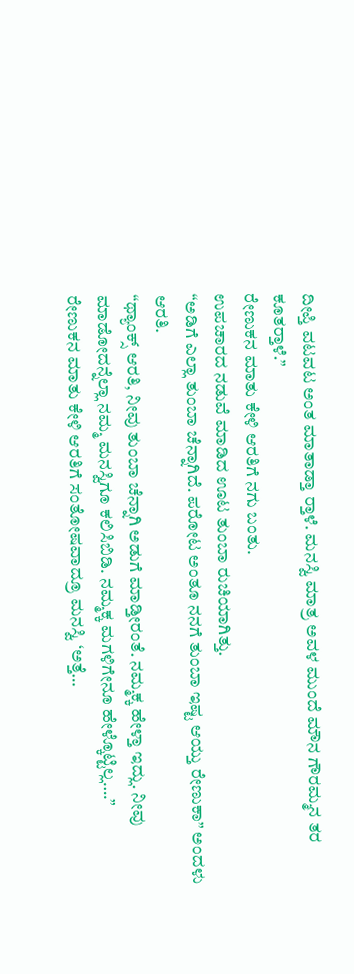ದೀಪ್ತಿ ವಟವಟ ಅಂತ ಮಾತಾಡ್ತಾ ರ‍್ತಾಳೆ. ಮನಸ್ವಿ ಮಾತ್ರ ಅವಳ ಮುಂದೆ ಮೌನ ಗೌರಮ್ಮನ ತರ ಕೂತರ‍್ತಾಳೆ.”
ರೇಣುಕನ ಮಾತು ಕೇಳಿ ಆರತಿಗೆ ನಗು ಬಂತು.
ಉಪಚಾರದ ನಡುವೆ ಮಾಡಿದ ಊಟ ತುಂಬಾ ರುಚಿಯಾಗಿತ್ತು.
“ಅಡಿಗೆ ಎಲ್ಲಾ ತುಂಬಾ ಚೆನ್ನಾಗಿದೆ. ಪರೋಟ ಅಂತೂ ನನಗೆ ತುಂಬಾ ಇಷ್ಟ ಆಯ್ತು ರೇಣುಕಾ” ಅಂದಳು ಆರತಿ.
“ಥ್ಯಾಂಕ್ಸ್ ಆರತಿ, ನೀವು ತುಂಬಾ ಚೆನ್ನಾಗಿ ಅಡುಗೆ ಮಾಡ್ತೀರಂತೆ. ನಮ್ಮಕ್ಕ ಹೇಳ್ತಾ ಇದ್ಲು. ನೀವು ಮಾಡೋದನ್ನೆಲ್ಲಾ ನಮ್ಮ ಮನಸ್ವಿಗೂ ಕಲಿಸಿಬಿಡಿ. ನಮ್ಮಕ್ಕ ಮಗಳಿಗೇನೂ ಹೇಳ್ಕೊಟ್ಟಿಲ್ಲ….”
ರೇಣುಕನ ಮಾತು ಕೇಳಿ ಆರತಿಗೆ ಸಂತೋಷವಾದ್ರೂ ಮನಸ್ವಿ ‘ಅತ್ತೆ…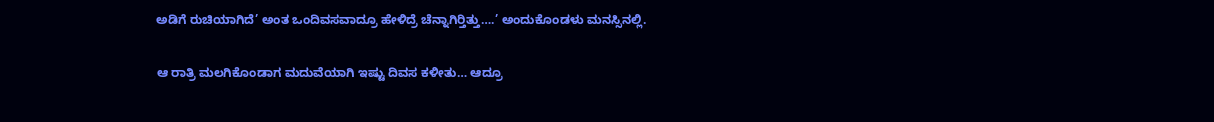ಅಡಿಗೆ ರುಚಿಯಾಗಿದೆ’ ಅಂತ ಒಂದಿವಸವಾದ್ರೂ ಹೇಳಿದ್ರೆ ಚೆನ್ನಾಗಿರ‍್ತಿತ್ತು….’ ಅಂದುಕೊಂಡಳು ಮನಸ್ಸಿನಲ್ಲಿ.

ಆ ರಾತ್ರಿ ಮಲಗಿಕೊಂಡಾಗ ಮದುವೆಯಾಗಿ ಇಷ್ಟು ದಿವಸ ಕಳೀತು… ಆದ್ರೂ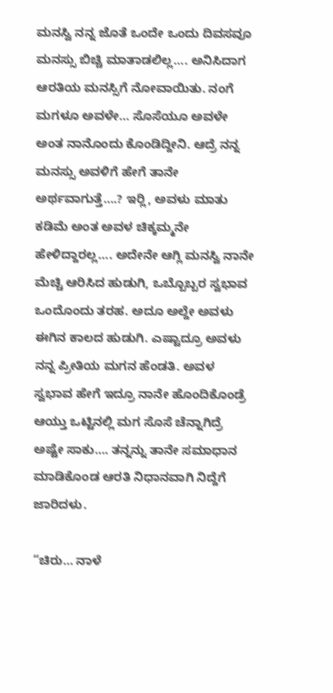ಮನಸ್ವಿ ನನ್ನ ಜೊತೆ ಒಂದೇ ಒಂದು ದಿವಸವೂ ಮನಸ್ಸು ಬಿಚ್ಚಿ ಮಾತಾಡಲಿಲ್ಲ…. ಅನಿಸಿದಾಗ ಆರತಿಯ ಮನಸ್ಸಿಗೆ ನೋವಾಯಿತು. ನಂಗೆ ಮಗಳೂ ಅವಳೇ… ಸೊಸೆಯೂ ಅವಳೇ ಅಂತ ನಾನೊಂದು ಕೊಂಡಿದ್ದೀನಿ. ಆದ್ರೆ ನನ್ನ ಮನಸ್ಸು ಅವಳಿಗೆ ಹೇಗೆ ತಾನೇ ಅರ್ಥವಾಗುತ್ತೆ….? ಇರ‍್ಲಿ, ಅವಳು ಮಾತು ಕಡಿಮೆ ಅಂತ ಅವಳ ಚಿಕ್ಕಮ್ಮನೇ ಹೇಳಿದ್ದಾರಲ್ಲ…. ಅದೇನೇ ಆಗ್ಲಿ ಮನಸ್ವಿ ನಾನೇ ಮೆಚ್ಚಿ ಆರಿಸಿದ ಹುಡುಗಿ, ಒಬ್ಬೊಬ್ಬರ ಸ್ವಭಾವ ಒಂದೊಂದು ತರಹ. ಅದೂ ಅಲ್ದೇ ಅವಳು ಈಗಿನ ಕಾಲದ ಹುಡುಗಿ. ಎಷ್ಟಾದ್ರೂ ಅವಳು ನನ್ನ ಪ್ರೀತಿಯ ಮಗನ ಹೆಂಡತಿ. ಅವಳ ಸ್ವಭಾವ ಹೇಗೆ ಇದ್ರೂ ನಾನೇ ಹೊಂದಿಕೊಂಡ್ರೆ ಆಯ್ತು ಒಟ್ಟಿನಲ್ಲಿ ಮಗ ಸೊಸೆ ಚೆನ್ನಾಗಿದ್ರೆ ಅಷ್ಟೇ ಸಾಕು…. ತನ್ನನ್ನು ತಾನೇ ಸಮಾಧಾನ ಮಾಡಿಕೊಂಡ ಆರತಿ ನಿಧಾನವಾಗಿ ನಿದ್ದೆಗೆ ಜಾರಿದಳು.

“ಚಿರು… ನಾಳೆ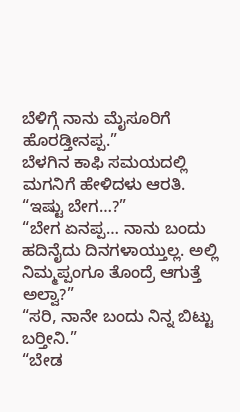ಬೆಳಿಗ್ಗೆ ನಾನು ಮೈಸೂರಿಗೆ ಹೊರಡ್ತೀನಪ್ಪ.”
ಬೆಳಗಿನ ಕಾಫಿ ಸಮಯದಲ್ಲಿ ಮಗನಿಗೆ ಹೇಳಿದಳು ಆರತಿ.
“ಇಷ್ಟು ಬೇಗ…?”
“ಬೇಗ ಏನಪ್ಪ… ನಾನು ಬಂದು ಹದಿನೈದು ದಿನಗಳಾಯ್ತುಲ್ಲ. ಅಲ್ಲಿ ನಿಮ್ಮಪ್ಪಂಗೂ ತೊಂದ್ರೆ ಆಗುತ್ತೆ ಅಲ್ವಾ?”
“ಸರಿ, ನಾನೇ ಬಂದು ನಿನ್ನ ಬಿಟ್ಟು ಬರ‍್ತೀನಿ.”
“ಬೇಡ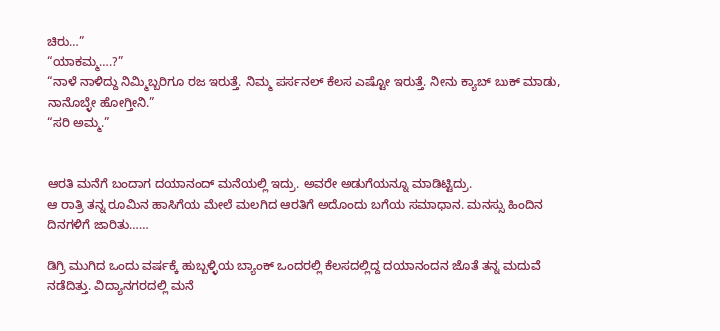ಚಿರು…”
“ಯಾಕಮ್ಮ….?”
“ನಾಳೆ ನಾಳಿದ್ದು ನಿಮ್ಮಿಬ್ಬರಿಗೂ ರಜ ಇರುತ್ತೆ. ನಿಮ್ಮ ಪರ್ಸನಲ್ ಕೆಲಸ ಎಷ್ಟೋ ಇರುತ್ತೆ. ನೀನು ಕ್ಯಾಬ್ ಬುಕ್ ಮಾಡು, ನಾನೊಬ್ಳೇ ಹೋಗ್ತೀನಿ.”
“ಸರಿ ಅಮ್ಮ.”


ಆರತಿ ಮನೆಗೆ ಬಂದಾಗ ದಯಾನಂದ್ ಮನೆಯಲ್ಲಿ ಇದ್ರು. ಅವರೇ ಅಡುಗೆಯನ್ನೂ ಮಾಡಿಟ್ಟಿದ್ರು.
ಆ ರಾತ್ರಿ ತನ್ನ ರೂಮಿನ ಹಾಸಿಗೆಯ ಮೇಲೆ ಮಲಗಿದ ಆರತಿಗೆ ಅದೊಂದು ಬಗೆಯ ಸಮಾಧಾನ. ಮನಸ್ಸು ಹಿಂದಿನ ದಿನಗಳಿಗೆ ಜಾರಿತು……

ಡಿಗ್ರಿ ಮುಗಿದ ಒಂದು ವರ್ಷಕ್ಕೆ ಹುಬ್ಬಳ್ಳಿಯ ಬ್ಯಾಂಕ್ ಒಂದರಲ್ಲಿ ಕೆಲಸದಲ್ಲಿದ್ದ ದಯಾನಂದನ ಜೊತೆ ತನ್ನ ಮದುವೆ ನಡೆದಿತ್ತು. ವಿದ್ಯಾನಗರದಲ್ಲಿ ಮನೆ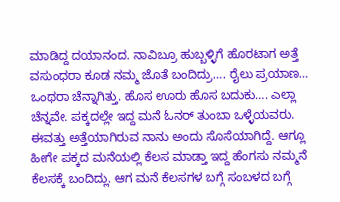ಮಾಡಿದ್ದ ದಯಾನಂದ. ನಾವಿಬ್ರೂ ಹುಬ್ಬಳ್ಳಿಗೆ ಹೊರಟಾಗ ಅತ್ತೆ ವಸುಂಧರಾ ಕೂಡ ನಮ್ಮ ಜೊತೆ ಬಂದಿದ್ರು…. ರೈಲು ಪ್ರಯಾಣ… ಒಂಥರಾ ಚೆನ್ನಾಗಿತ್ತು. ಹೊಸ ಊರು ಹೊಸ ಬದುಕು…. ಎಲ್ಲಾ ಚೆನ್ನವೇ. ಪಕ್ಕದಲ್ಲೇ ಇದ್ದ ಮನೆ ಓನರ್ ತುಂಬಾ ಒಳ್ಳೆಯವರು. ಈವತ್ತು ಅತ್ತೆಯಾಗಿರುವ ನಾನು ಅಂದು ಸೊಸೆಯಾಗಿದ್ದೆ. ಆಗ್ಲೂ ಹೀಗೇ ಪಕ್ಕದ ಮನೆಯಲ್ಲಿ ಕೆಲಸ ಮಾಡ್ತಾ ಇದ್ದ ಹೆಂಗಸು ನಮ್ಮನೆ ಕೆಲಸಕ್ಕೆ ಬಂದಿದ್ಲು. ಆಗ ಮನೆ ಕೆಲಸಗಳ ಬಗ್ಗೆ ಸಂಬಳದ ಬಗ್ಗೆ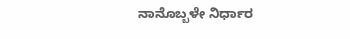ನಾನೊಬ್ಬಳೇ ನಿರ್ಧಾರ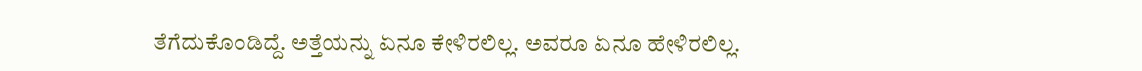ತೆಗೆದುಕೊಂಡಿದ್ದೆ. ಅತ್ತೆಯನ್ನು ಏನೂ ಕೇಳಿರಲಿಲ್ಲ. ಅವರೂ ಏನೂ ಹೇಳಿರಲಿಲ್ಲ.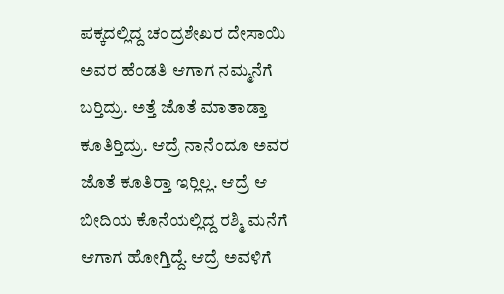ಪಕ್ಕದಲ್ಲಿದ್ದ ಚಂದ್ರಶೇಖರ ದೇಸಾಯಿ ಅವರ ಹೆಂಡತಿ ಆಗಾಗ ನಮ್ಮನೆಗೆ ಬರ‍್ತಿದ್ರು. ಅತ್ತೆ ಜೊತೆ ಮಾತಾಡ್ತಾ ಕೂತಿರ‍್ತಿದ್ರು. ಆದ್ರೆ ನಾನೆಂದೂ ಅವರ ಜೊತೆ ಕೂತಿರ‍್ತಾ ಇರ‍್ಲಿಲ್ಲ. ಆದ್ರೆ ಆ ಬೀದಿಯ ಕೊನೆಯಲ್ಲಿದ್ದ ರಶ್ಮಿ ಮನೆಗೆ ಆಗಾಗ ಹೋಗ್ತಿದ್ದೆ. ಆದ್ರೆ ಅವಳಿಗೆ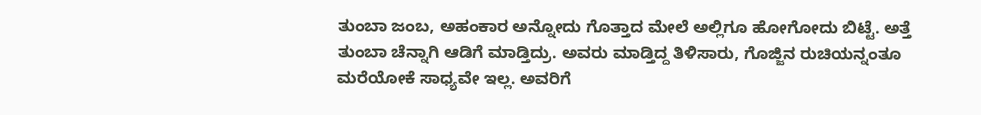ತುಂಬಾ ಜಂಬ, ಅಹಂಕಾರ ಅನ್ನೋದು ಗೊತ್ತಾದ ಮೇಲೆ ಅಲ್ಲಿಗೂ ಹೋಗೋದು ಬಿಟ್ಟೆ. ಅತ್ತೆ ತುಂಬಾ ಚೆನ್ನಾಗಿ ಆಡಿಗೆ ಮಾಡ್ತಿದ್ರು. ಅವರು ಮಾಡ್ತಿದ್ದ ತಿಳಿಸಾರು, ಗೊಜ್ಜಿನ ರುಚಿಯನ್ನಂತೂ ಮರೆಯೋಕೆ ಸಾಧ್ಯವೇ ಇಲ್ಲ. ಅವರಿಗೆ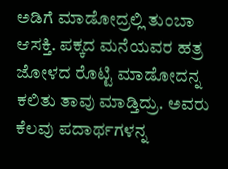ಅಡಿಗೆ ಮಾಡೋದ್ರಲ್ಲಿ ತುಂಬಾ ಆಸಕ್ತಿ. ಪಕ್ಕದ ಮನೆಯವರ ಹತ್ರ ಜೋಳದ ರೊಟ್ಟಿ ಮಾಡೋದನ್ನ ಕಲಿತು ತಾವು ಮಾಡ್ತಿದ್ರು. ಅವರು ಕೆಲವು ಪದಾರ್ಥಗಳನ್ನ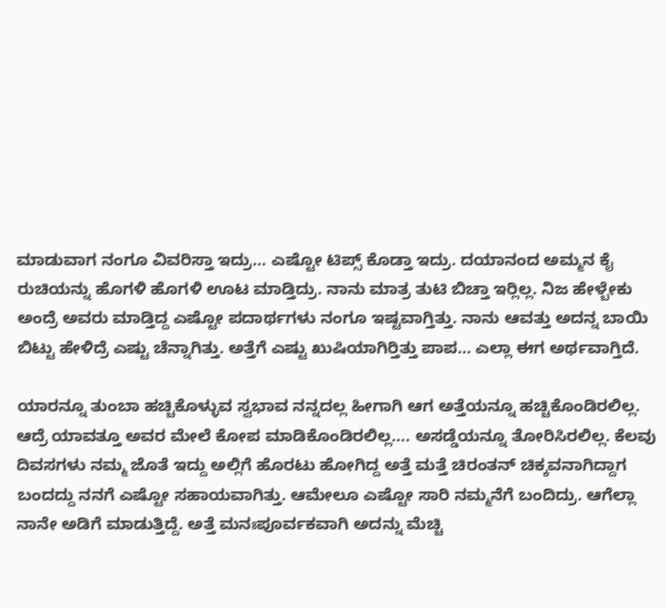ಮಾಡುವಾಗ ನಂಗೂ ವಿವರಿಸ್ತಾ ಇದ್ರು… ಎಷ್ಟೋ ಟಿಪ್ಸ್ ಕೊಡ್ತಾ ಇದ್ರು. ದಯಾನಂದ ಅಮ್ಮನ ಕೈ ರುಚಿಯನ್ನು ಹೊಗಳಿ ಹೊಗಳಿ ಊಟ ಮಾಡ್ತಿದ್ರು. ನಾನು ಮಾತ್ರ ತುಟಿ ಬಿಚ್ತಾ ಇರ‍್ಲಿಲ್ಲ. ನಿಜ ಹೇಳ್ಬೇಕು ಅಂದ್ರೆ ಅವರು ಮಾಡ್ತಿದ್ದ ಎಷ್ಟೋ ಪದಾರ್ಥಗಳು ನಂಗೂ ಇಷ್ಟವಾಗ್ತಿತ್ತು. ನಾನು ಆವತ್ತು ಅದನ್ನ ಬಾಯಿ ಬಿಟ್ಟು ಹೇಳಿದ್ರೆ ಎಷ್ಟು ಚೆನ್ನಾಗಿತ್ತು. ಅತ್ತೆಗೆ ಎಷ್ಟು ಖುಷಿಯಾಗಿರ‍್ತಿತ್ತು ಪಾಪ… ಎಲ್ಲಾ ಈಗ ಅರ್ಥವಾಗ್ತಿದೆ.

ಯಾರನ್ನೂ ತುಂಬಾ ಹಚ್ಚಿಕೊಳ್ಳುವ ಸ್ವಭಾವ ನನ್ನದಲ್ಲ ಹೀಗಾಗಿ ಆಗ ಅತ್ತೆಯನ್ನೂ ಹಚ್ಚಿಕೊಂಡಿರಲಿಲ್ಲ. ಆದ್ರೆ ಯಾವತ್ತೂ ಅವರ ಮೇಲೆ ಕೋಪ ಮಾಡಿಕೊಂಡಿರಲಿಲ್ಲ…. ಅಸಡ್ಡೆಯನ್ನೂ ತೋರಿಸಿರಲಿಲ್ಲ. ಕೆಲವು ದಿವಸಗಳು ನಮ್ಮ ಜೊತೆ ಇದ್ದು ಅಲ್ಲಿಗೆ ಹೊರಟು ಹೋಗಿದ್ದ ಅತ್ತೆ ಮತ್ತೆ ಚಿರಂತನ್ ಚಿಕ್ಕವನಾಗಿದ್ದಾಗ ಬಂದದ್ದು ನನಗೆ ಎಷ್ಟೋ ಸಹಾಯವಾಗಿತ್ತು. ಆಮೇಲೂ ಎಷ್ಟೋ ಸಾರಿ ನಮ್ಮನೆಗೆ ಬಂದಿದ್ರು. ಆಗೆಲ್ಲಾ ನಾನೇ ಅಡಿಗೆ ಮಾಡುತ್ತಿದ್ದೆ. ಅತ್ತೆ ಮನಃಪೂರ್ವಕವಾಗಿ ಅದನ್ನು ಮೆಚ್ಚಿ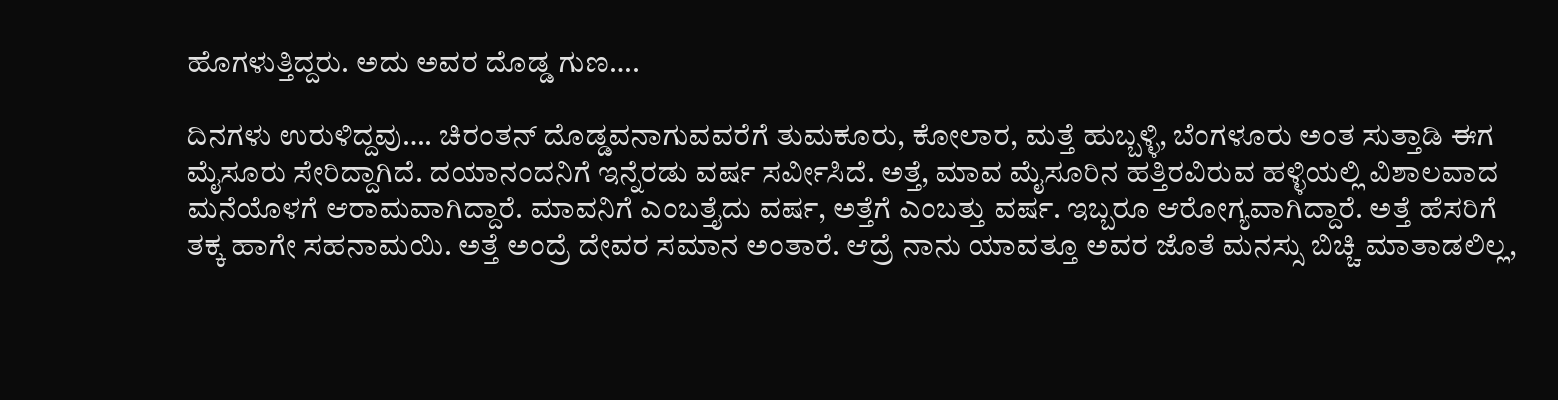ಹೊಗಳುತ್ತಿದ್ದರು. ಅದು ಅವರ ದೊಡ್ಡ ಗುಣ….

ದಿನಗಳು ಉರುಳಿದ್ದವು…. ಚಿರಂತನ್ ದೊಡ್ಡವನಾಗುವವರೆಗೆ ತುಮಕೂರು, ಕೋಲಾರ, ಮತ್ತೆ ಹುಬ್ಬಳ್ಳಿ, ಬೆಂಗಳೂರು ಅಂತ ಸುತ್ತಾಡಿ ಈಗ ಮೈಸೂರು ಸೇರಿದ್ದಾಗಿದೆ. ದಯಾನಂದನಿಗೆ ಇನ್ನೆರಡು ವರ್ಷ ಸರ್ವೀಸಿದೆ. ಅತ್ತೆ, ಮಾವ ಮೈಸೂರಿನ ಹತ್ತಿರವಿರುವ ಹಳ್ಳಿಯಲ್ಲಿ ವಿಶಾಲವಾದ ಮನೆಯೊಳಗೆ ಆರಾಮವಾಗಿದ್ದಾರೆ. ಮಾವನಿಗೆ ಎಂಬತ್ತೈದು ವರ್ಷ, ಅತ್ತೆಗೆ ಎಂಬತ್ತು ವರ್ಷ. ಇಬ್ಬರೂ ಆರೋಗ್ಯವಾಗಿದ್ದಾರೆ. ಅತ್ತೆ ಹೆಸರಿಗೆ ತಕ್ಕ ಹಾಗೇ ಸಹನಾಮಯಿ. ಅತ್ತೆ ಅಂದ್ರೆ ದೇವರ ಸಮಾನ ಅಂತಾರೆ. ಆದ್ರೆ ನಾನು ಯಾವತ್ತೂ ಅವರ ಜೊತೆ ಮನಸ್ಸು ಬಿಚ್ಚಿ ಮಾತಾಡಲಿಲ್ಲ,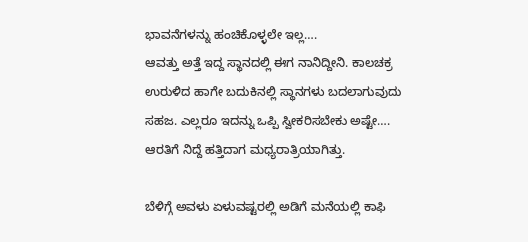ಭಾವನೆಗಳನ್ನು ಹಂಚಿಕೊಳ್ಳಲೇ ಇಲ್ಲ….
ಆವತ್ತು ಅತ್ತೆ ಇದ್ದ ಸ್ಥಾನದಲ್ಲಿ ಈಗ ನಾನಿದ್ದೀನಿ. ಕಾಲಚಕ್ರ ಉರುಳಿದ ಹಾಗೇ ಬದುಕಿನಲ್ಲಿ ಸ್ಥಾನಗಳು ಬದಲಾಗುವುದು ಸಹಜ. ಎಲ್ಲರೂ ಇದನ್ನು ಒಪ್ಪಿ ಸ್ವೀಕರಿಸಬೇಕು ಅಷ್ಟೇ….
ಆರತಿಗೆ ನಿದ್ದೆ ಹತ್ತಿದಾಗ ಮಧ್ಯರಾತ್ರಿಯಾಗಿತ್ತು.

ಬೆಳಿಗ್ಗೆ ಅವಳು ಏಳುವಷ್ಟರಲ್ಲಿ ಅಡಿಗೆ ಮನೆಯಲ್ಲಿ ಕಾಫಿ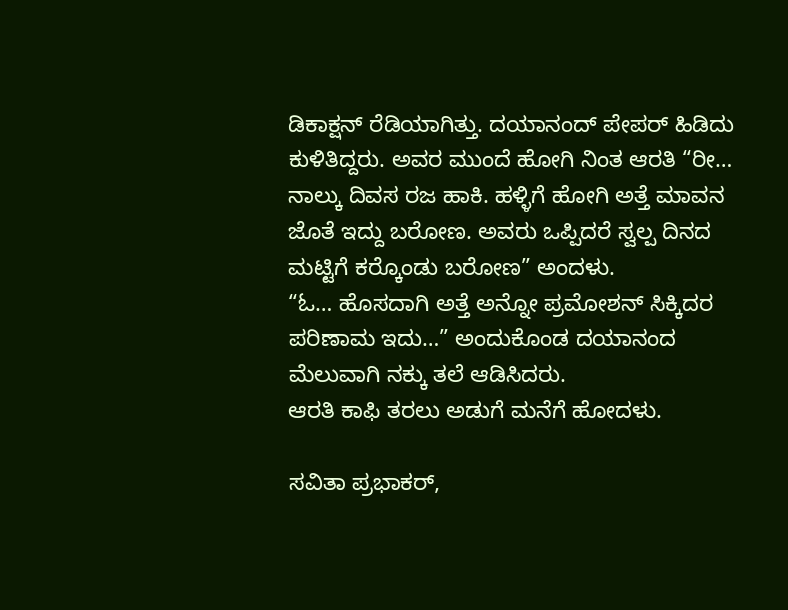ಡಿಕಾಕ್ಷನ್ ರೆಡಿಯಾಗಿತ್ತು. ದಯಾನಂದ್ ಪೇಪರ್ ಹಿಡಿದು ಕುಳಿತಿದ್ದರು. ಅವರ ಮುಂದೆ ಹೋಗಿ ನಿಂತ ಆರತಿ “ರೀ… ನಾಲ್ಕು ದಿವಸ ರಜ ಹಾಕಿ. ಹಳ್ಳಿಗೆ ಹೋಗಿ ಅತ್ತೆ ಮಾವನ ಜೊತೆ ಇದ್ದು ಬರೋಣ. ಅವರು ಒಪ್ಪಿದರೆ ಸ್ವಲ್ಪ ದಿನದ ಮಟ್ಟಿಗೆ ಕರ‍್ಕೊಂಡು ಬರೋಣ” ಅಂದಳು.
“ಓ… ಹೊಸದಾಗಿ ಅತ್ತೆ ಅನ್ನೋ ಪ್ರಮೋಶನ್ ಸಿಕ್ಕಿದರ ಪರಿಣಾಮ ಇದು…” ಅಂದುಕೊಂಡ ದಯಾನಂದ ಮೆಲುವಾಗಿ ನಕ್ಕು ತಲೆ ಆಡಿಸಿದರು.
ಆರತಿ ಕಾಫಿ ತರಲು ಅಡುಗೆ ಮನೆಗೆ ಹೋದಳು.

ಸವಿತಾ ಪ್ರಭಾಕರ್,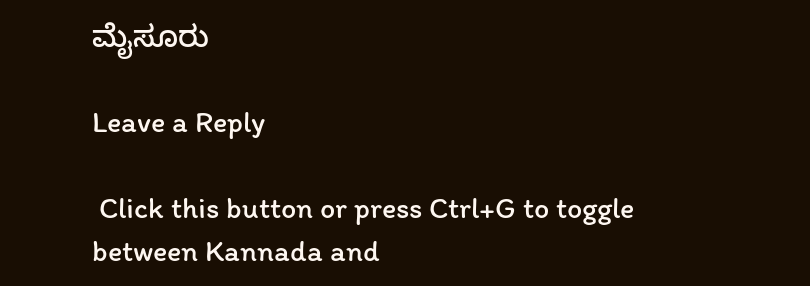ಮೈಸೂರು

Leave a Reply

 Click this button or press Ctrl+G to toggle between Kannada and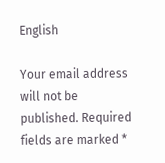English

Your email address will not be published. Required fields are marked *